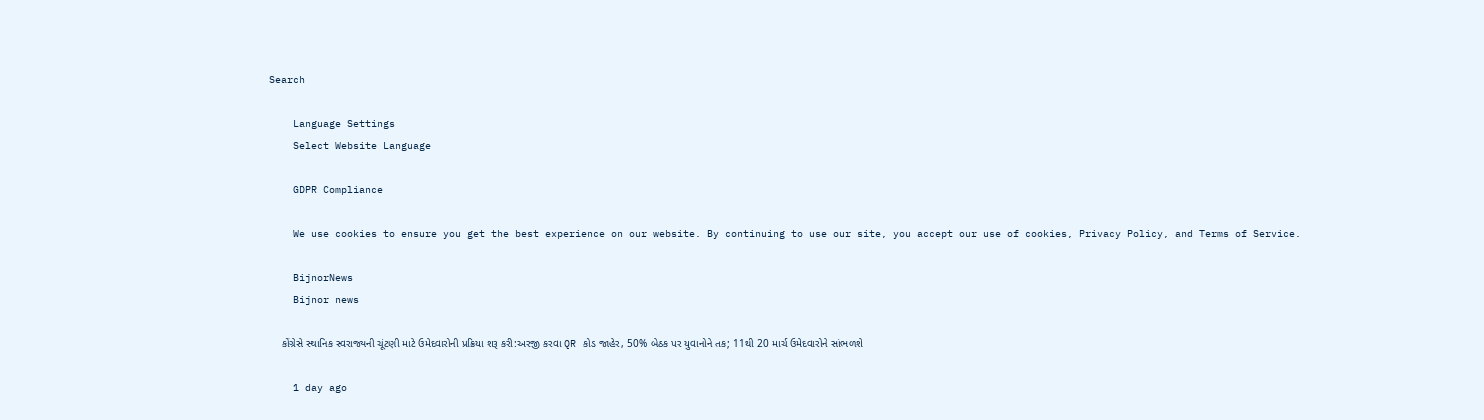Search

    Language Settings
    Select Website Language

    GDPR Compliance

    We use cookies to ensure you get the best experience on our website. By continuing to use our site, you accept our use of cookies, Privacy Policy, and Terms of Service.

    BijnorNews
    Bijnor news

    કોંગ્રેસે સ્થાનિક સ્વરાજ્યની ચૂંટણી માટે ઉમેદવારોની પ્રક્રિયા શરૂ કરી:અરજી કરવા QR કોડ જાહેર, 50% બેઠક પર યુવાનોને તક; 11થી 20 માર્ચ ઉમેદવારોને સાંભળશે

    1 day ago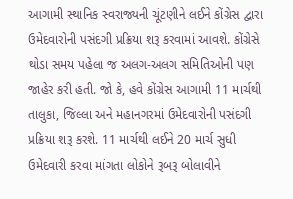આગામી સ્થાનિક સ્વરાજ્યની ચૂંટણીને લઈને કોંગ્રેસ દ્વારા ઉમેદવારોની પસંદગી પ્રક્રિયા શરૂ કરવામાં આવશે. કોંગ્રેસે થોડા સમય પહેલા જ અલગ-અલગ સમિતિઓની પણ જાહેર કરી હતી. જો કે, હવે કોંગ્રેસ આગામી 11 માર્ચથી તાલુકા, જિલ્લા અને મહાનગરમાં ઉમેદવારોની પસંદગી પ્રક્રિયા શરૂ કરશે. 11 માર્ચથી લઈને 20 માર્ચ સુધી ઉમેદવારી કરવા માંગતા લોકોને રૂબરૂ બોલાવીને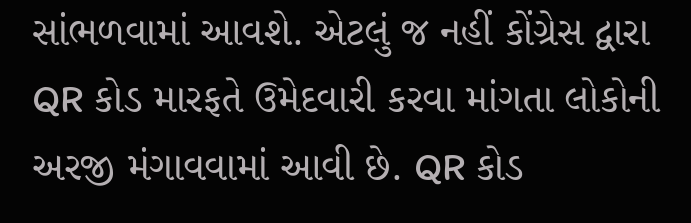સાંભળવામાં આવશે. એટલું જ નહીં કોંગ્રેસ દ્વારા QR કોડ મારફતે ઉમેદવારી કરવા માંગતા લોકોની અરજી મંગાવવામાં આવી છે. QR કોડ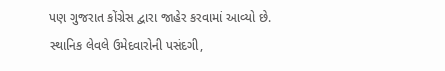પણ ગુજરાત કોંગ્રેસ દ્વારા જાહેર કરવામાં આવ્યો છે. સ્થાનિક લેવલે ઉમેદવારોની પસંદગી,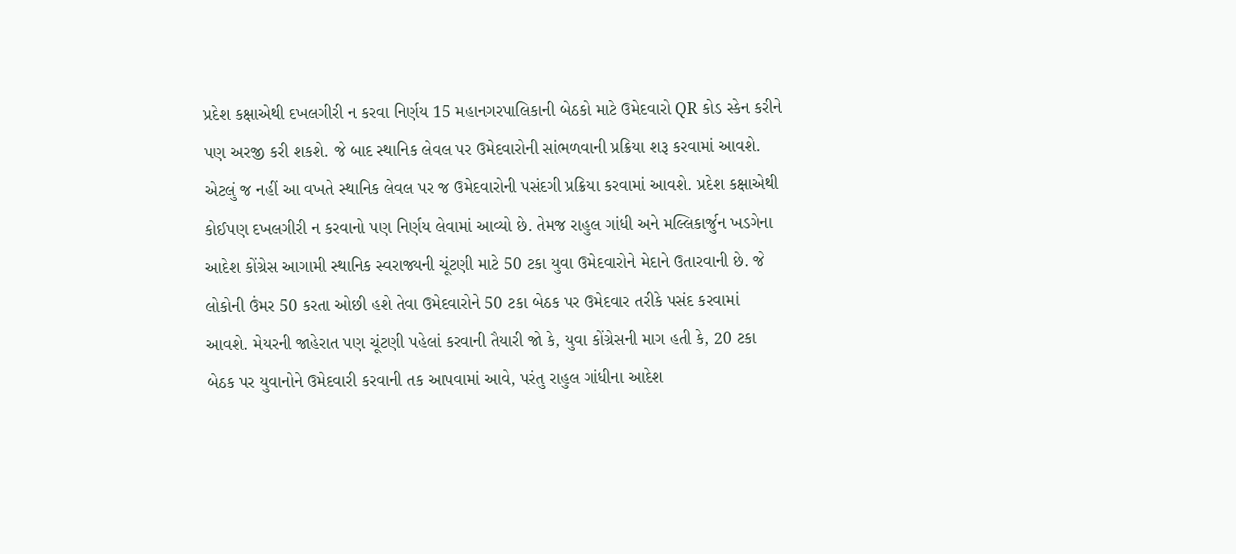પ્રદેશ કક્ષાએથી દખલગીરી ન કરવા નિર્ણય 15 મહાનગરપાલિકાની બેઠકો માટે ઉમેદવારો QR કોડ સ્કેન કરીને પણ અરજી કરી શકશે. જે બાદ સ્થાનિક લેવલ પર ઉમેદવારોની સાંભળવાની પ્રક્રિયા શરૂ કરવામાં આવશે. એટલું જ નહીં આ વખતે સ્થાનિક લેવલ પર જ ઉમેદવારોની પસંદગી પ્રક્રિયા કરવામાં આવશે. પ્રદેશ કક્ષાએથી કોઈપણ દખલગીરી ન કરવાનો પણ નિર્ણય લેવામાં આવ્યો છે. તેમજ રાહુલ ગાંધી અને મલ્લિકાર્જુન ખડગેના આદેશ કોંગ્રેસ આગામી સ્થાનિક સ્વરાજ્યની ચૂંટણી માટે 50 ટકા યુવા ઉમેદવારોને મેદાને ઉતારવાની છે. જે લોકોની ઉંમર 50 કરતા ઓછી હશે તેવા ઉમેદવારોને 50 ટકા બેઠક પર ઉમેદવાર તરીકે પસંદ કરવામાં આવશે. મેયરની જાહેરાત પણ ચૂંટણી પહેલાં કરવાની તૈયારી જો કે, યુવા કોંગ્રેસની માગ હતી કે, 20 ટકા બેઠક પર યુવાનોને ઉમેદવારી કરવાની તક આપવામાં આવે, પરંતુ રાહુલ ગાંધીના આદેશ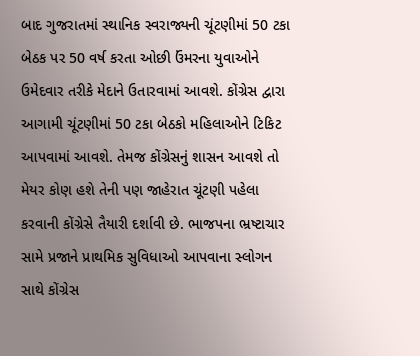બાદ ગુજરાતમાં સ્થાનિક સ્વરાજ્યની ચૂંટણીમાં 50 ટકા બેઠક પર 50 વર્ષ કરતા ઓછી ઉંમરના યુવાઓને ઉમેદવાર તરીકે મેદાને ઉતારવામાં આવશે. કોંગ્રેસ દ્વારા આગામી ચૂંટણીમાં 50 ટકા બેઠકો મહિલાઓને ટિકિટ આપવામાં આવશે. તેમજ કોંગ્રેસનું શાસન આવશે તો મેયર કોણ હશે તેની પણ જાહેરાત ચૂંટણી પહેલા કરવાની કોંગ્રેસે તૈયારી દર્શાવી છે. ભાજપના ભ્રષ્ટાચાર સામે પ્રજાને પ્રાથમિક સુવિધાઓ આપવાના સ્લોગન સાથે કોંગ્રેસ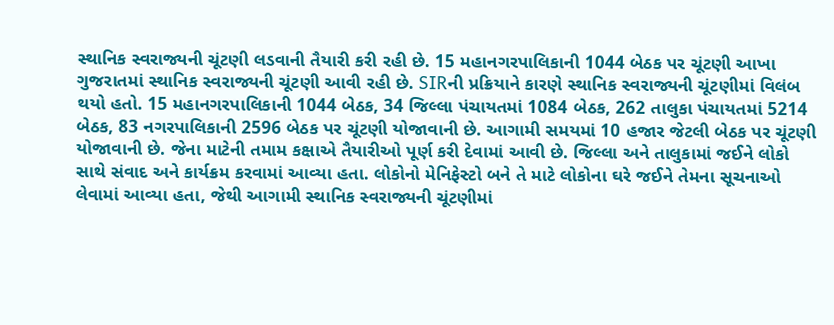સ્થાનિક સ્વરાજ્યની ચૂંટણી લડવાની તૈયારી કરી રહી છે. 15 મહાનગરપાલિકાની 1044 બેઠક પર ચૂંટણી આખા ગુજરાતમાં સ્થાનિક સ્વરાજ્યની ચૂંટણી આવી રહી છે. SIRની પ્રક્રિયાને કારણે સ્થાનિક સ્વરાજ્યની ચૂંટણીમાં વિલંબ થયો હતો. 15 મહાનગરપાલિકાની 1044 બેઠક, 34 જિલ્લા પંચાયતમાં 1084 બેઠક, 262 તાલુકા પંચાયતમાં 5214 બેઠક, 83 નગરપાલિકાની 2596 બેઠક પર ચૂંટણી યોજાવાની છે. આગામી સમયમાં 10 હજાર જેટલી બેઠક પર ચૂંટણી યોજાવાની છે. જેના માટેની તમામ કક્ષાએ તૈયારીઓ પૂર્ણ કરી દેવામાં આવી છે. જિલ્લા અને તાલુકામાં જઈને લોકો સાથે સંવાદ અને કાર્યક્રમ કરવામાં આવ્યા હતા. લોકોનો મેનિફેસ્ટો બને તે માટે લોકોના ઘરે જઈને તેમના સૂચનાઓ લેવામાં આવ્યા હતા, જેથી આગામી સ્થાનિક સ્વરાજ્યની ચૂંટણીમાં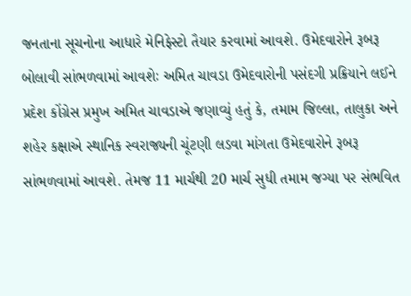જનતાના સૂચનોના આધારે મેનિફેસ્ટો તૈયાર કરવામાં આવશે. ઉમેદવારોને રૂબરૂ બોલાવી સાંભળવામાં આવશેઃ અમિત ચાવડા ઉમેદવારોની પસંદગી પ્રક્રિયાને લઈને પ્રદેશ કોંગ્રેસ પ્રમુખ અમિત ચાવડાએ જણાવ્યું હતું કે, તમામ જિલ્લા, તાલુકા અને શહેર કક્ષાએ સ્થાનિક સ્વરાજ્યની ચૂંટણી લડવા માંગતા ઉમેદવારોને રૂબરૂ સાંભળવામાં આવશે. તેમજ 11 માર્ચથી 20 માર્ચ સુધી તમામ જગ્યા પર સંભવિત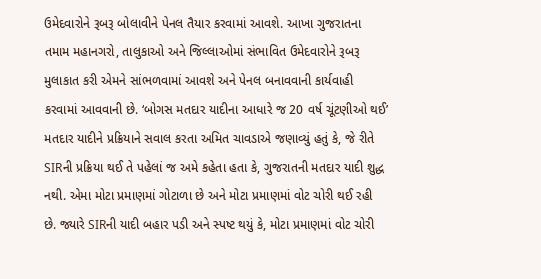ઉમેદવારોને રૂબરૂ બોલાવીને પેનલ તૈયાર કરવામાં આવશે. આખા ગુજરાતના તમામ મહાનગરો, તાલુકાઓ અને જિલ્લાઓમાં સંભાવિત ઉમેદવારોને રૂબરૂ મુલાકાત કરી એમને સાંભળવામાં આવશે અને પેનલ બનાવવાની કાર્યવાહી કરવામાં આવવાની છે. ‘બોગસ મતદાર યાદીના આધારે જ 20 વર્ષ ચૂંટણીઓ થઈ’ મતદાર યાદીને પ્રક્રિયાને સવાલ કરતા અમિત ચાવડાએ જણાવ્યું હતું કે, જે રીતે SIRની પ્રક્રિયા થઈ તે પહેલાં જ અમે કહેતા હતા કે, ગુજરાતની મતદાર યાદી શુદ્ધ નથી. એમા મોટા પ્રમાણમાં ગોટાળા છે અને મોટા પ્રમાણમાં વોટ ચોરી થઈ રહી છે. જ્યારે SIRની યાદી બહાર પડી અને સ્પષ્ટ થયું કે, મોટા પ્રમાણમાં વોટ ચોરી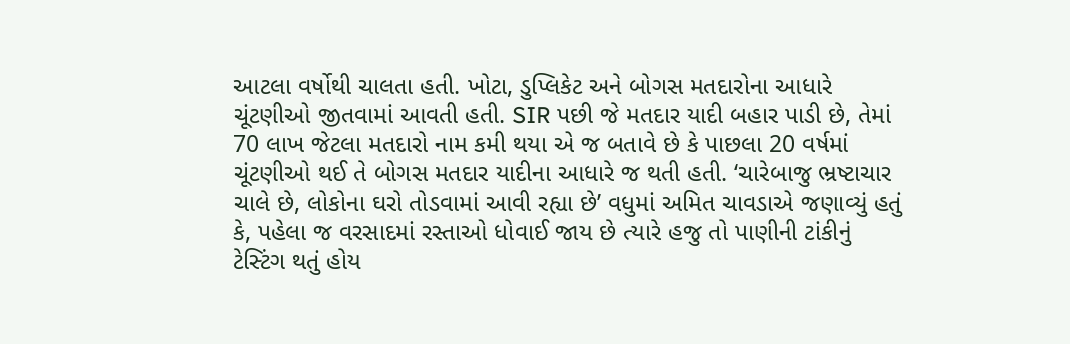આટલા વર્ષોથી ચાલતા હતી. ખોટા, ડુપ્લિકેટ અને બોગસ મતદારોના આધારે ચૂંટણીઓ જીતવામાં આવતી હતી. SIR પછી જે મતદાર યાદી બહાર પાડી છે, તેમાં 70 લાખ જેટલા મતદારો નામ કમી થયા એ જ બતાવે છે કે પાછલા 20 વર્ષમાં ચૂંટણીઓ થઈ તે બોગસ મતદાર યાદીના આધારે જ થતી હતી. ‘ચારેબાજુ ભ્રષ્ટાચાર ચાલે છે, લોકોના ઘરો તોડવામાં આવી રહ્યા છે’ વધુમાં અમિત ચાવડાએ જણાવ્યું હતું કે, પહેલા જ વરસાદમાં રસ્તાઓ ધોવાઈ જાય છે ત્યારે હજુ તો પાણીની ટાંકીનું ટેસ્ટિંગ થતું હોય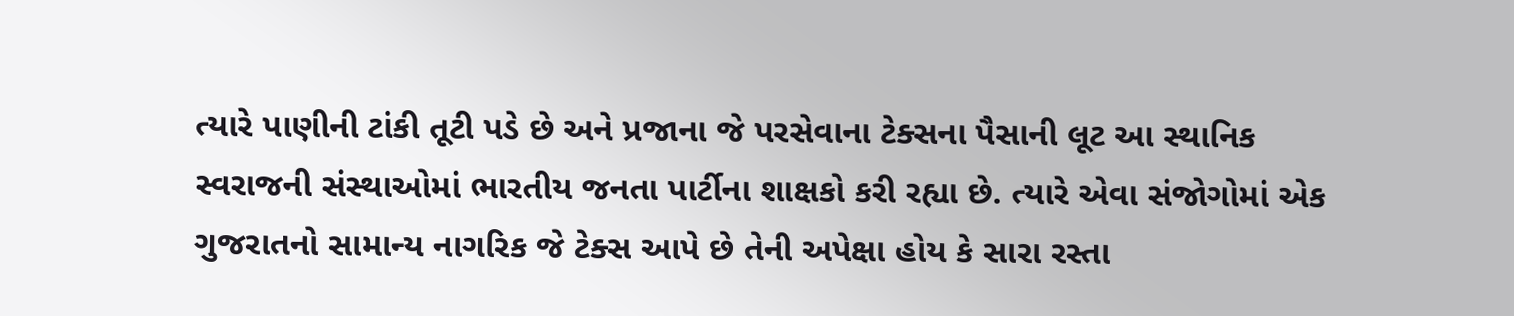ત્યારે પાણીની ટાંકી તૂટી પડે છે અને પ્રજાના જે પરસેવાના ટેક્સના પૈસાની લૂટ આ સ્થાનિક સ્વરાજની સંસ્થાઓમાં ભારતીય જનતા પાર્ટીના શાક્ષકો કરી રહ્યા છે. ત્યારે એવા સંજોગોમાં એક ગુજરાતનો સામાન્ય નાગરિક જે ટેક્સ આપે છે તેની અપેક્ષા હોય કે સારા રસ્તા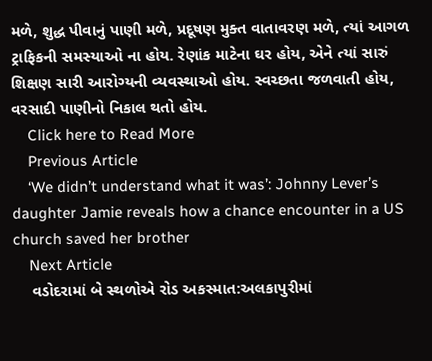મળે, શુદ્ધ પીવાનું પાણી મળે, પ્રદૂષણ મુક્ત વાતાવરણ મળે, ત્યાં આગળ ટ્રાફિકની સમસ્યાઓ ના હોય. રેણાંક માટેના ઘર હોય, એને ત્યાં સારું શિક્ષણ સારી આરોગ્યની વ્યવસ્થાઓ હોય. સ્વચ્છતા જળવાતી હોય, વરસાદી પાણીનો નિકાલ થતો હોય.
    Click here to Read More
    Previous Article
    ‘We didn’t understand what it was’: Johnny Lever’s daughter Jamie reveals how a chance encounter in a US church saved her brother
    Next Article
    વડોદરામાં બે સ્થળોએ રોડ અકસ્માત:અલકાપુરીમાં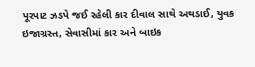પૂરપાટ ઝડપે જઈ રહેલી કાર દીવાલ સાથે અથડાઈ, યુવક ઇજાગ્રસ્ત, સેવાસીમાં કાર અને બાઇક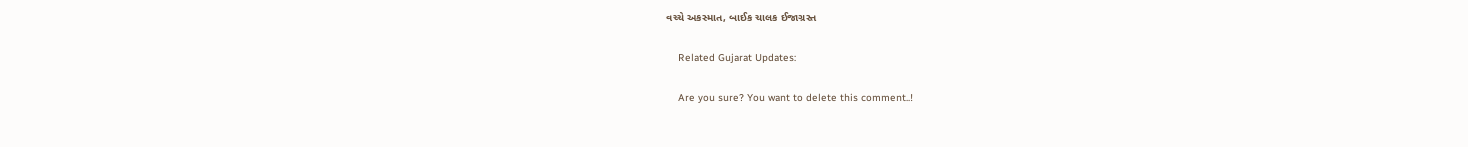વચ્ચે અકસ્માત, બાઈક ચાલક ઈજાગ્રસ્ત

    Related Gujarat Updates:

    Are you sure? You want to delete this comment..!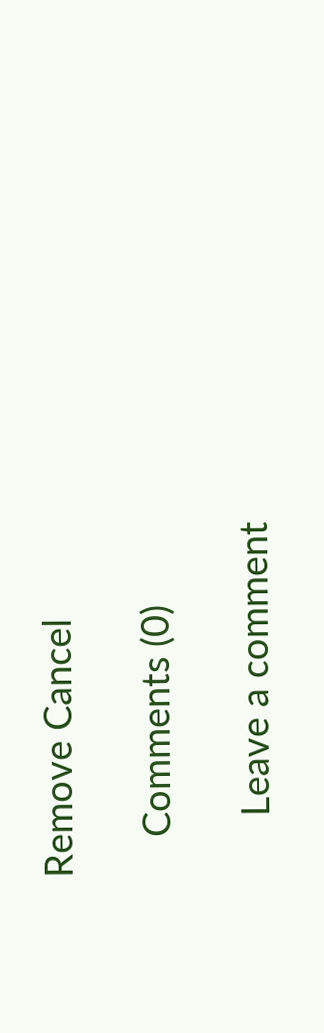Remove Cancel

    Comments (0)

      Leave a comment